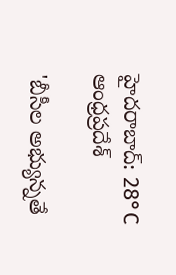హైదరాబాద్: 28°C
ఆంధ్రప్రదేశ్

'బీసీల అభ్యున్నతే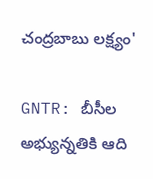చంద్రబాబు లక్ష్యం'

GNTR: బీసీల అభ్యున్నతికి ఆది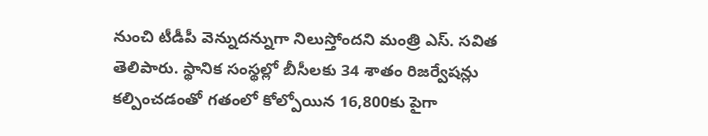నుంచి టీడీపీ వెన్నుదన్నుగా నిలుస్తోందని మంత్రి ఎస్. సవిత తెలిపారు. స్థానిక సంస్థల్లో బీసీలకు 34 శాతం రిజర్వేషన్లు కల్పించడంతో గతంలో కోల్పోయిన 16,800కు పైగా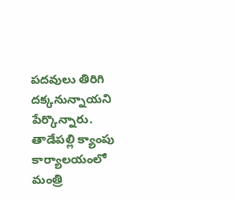పదవులు తిరిగి దక్కనున్నాయని పేర్కొన్నారు. తాడేపల్లి క్యాంపు కార్యాలయంలో మంత్రి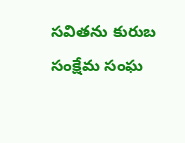సవితను కురుబ సంక్షేమ సంఘ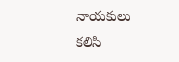నాయకులు కలిసి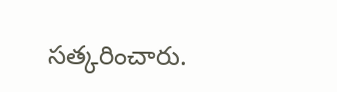సత్కరించారు.